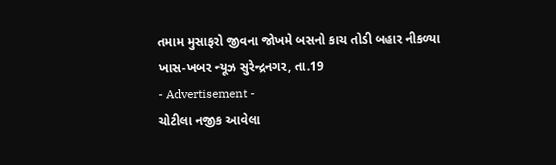તમામ મુસાફરો જીવના જોખમે બસનો કાચ તોડી બહાર નીકળ્યા
ખાસ-ખબર ન્યૂઝ સુરેન્દ્રનગર, તા.19
- Advertisement -
ચોટીલા નજીક આવેલા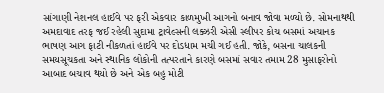સાંગાણી નેશનલ હાઈવે પર ફરી એકવાર કાળમુખી આગનો બનાવ જોવા મળ્યો છે. સોમનાથથી અમદાવાદ તરફ જઈ રહેલી સુદામા ટ્રાવેલ્સની લક્ઝરી એસી સ્લીપર કોચ બસમાં અચાનક ભાષણ આગ ફાટી નીકળતાં હાઈવે પર દોડધામ મચી ગઈ હતી. જોકે, બસના ચાલકની સમયસૂચકતા અને સ્થાનિક લોકોની તત્પરતાને કારણે બસમાં સવાર તમામ 28 મુસાફરોનો આબાદ બચાવ થયો છે અને એક બહુ મોટી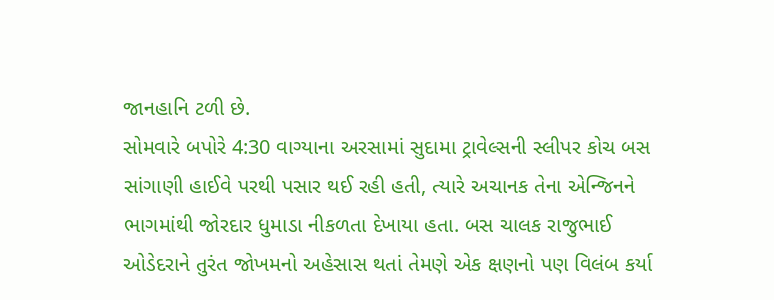જાનહાનિ ટળી છે.
સોમવારે બપોરે 4:30 વાગ્યાના અરસામાં સુદામા ટ્રાવેલ્સની સ્લીપર કોચ બસ સાંગાણી હાઈવે પરથી પસાર થઈ રહી હતી, ત્યારે અચાનક તેના એન્જિનને ભાગમાંથી જોરદાર ધુમાડા નીકળતા દેખાયા હતા. બસ ચાલક રાજુભાઈ ઓડેદરાને તુરંત જોખમનો અહેસાસ થતાં તેમણે એક ક્ષણનો પણ વિલંબ કર્યા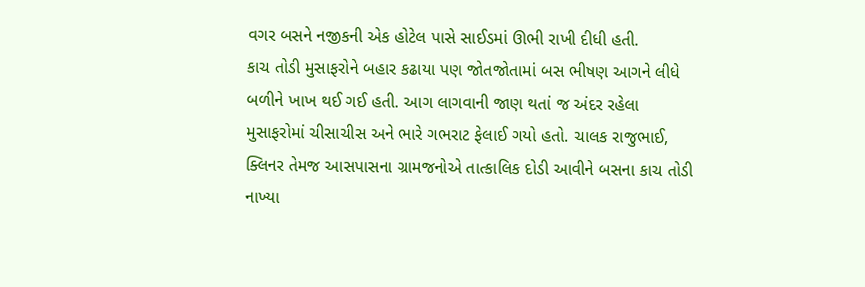વગર બસને નજીકની એક હોટેલ પાસે સાઈડમાં ઊભી રાખી દીધી હતી.
કાચ તોડી મુસાફરોને બહાર કઢાયા પણ જોતજોતામાં બસ ભીષણ આગને લીધે બળીને ખાખ થઈ ગઈ હતી. આગ લાગવાની જાણ થતાં જ અંદર રહેલા મુસાફરોમાં ચીસાચીસ અને ભારે ગભરાટ ફેલાઈ ગયો હતો. ચાલક રાજુભાઈ, ક્લિનર તેમજ આસપાસના ગ્રામજનોએ તાત્કાલિક દોડી આવીને બસના કાચ તોડી નાખ્યા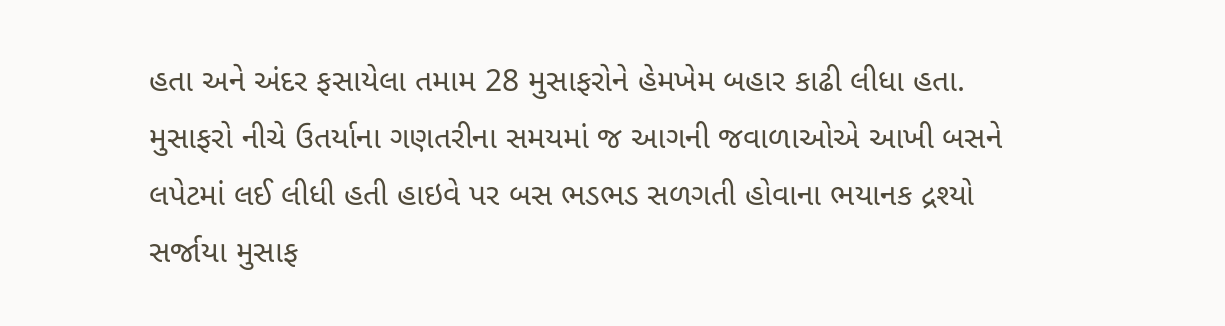હતા અને અંદર ફસાયેલા તમામ 28 મુસાફરોને હેમખેમ બહાર કાઢી લીધા હતા. મુસાફરો નીચે ઉતર્યાના ગણતરીના સમયમાં જ આગની જવાળાઓએ આખી બસને લપેટમાં લઈ લીધી હતી હાઇવે પર બસ ભડભડ સળગતી હોવાના ભયાનક દ્રશ્યો સર્જાયા મુસાફ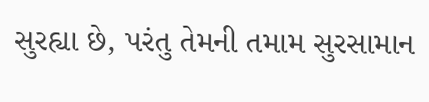સુરહ્યા છે, પરંતુ તેમની તમામ સુરસામાન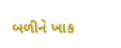બળીને ખાક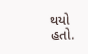થયો હતો.